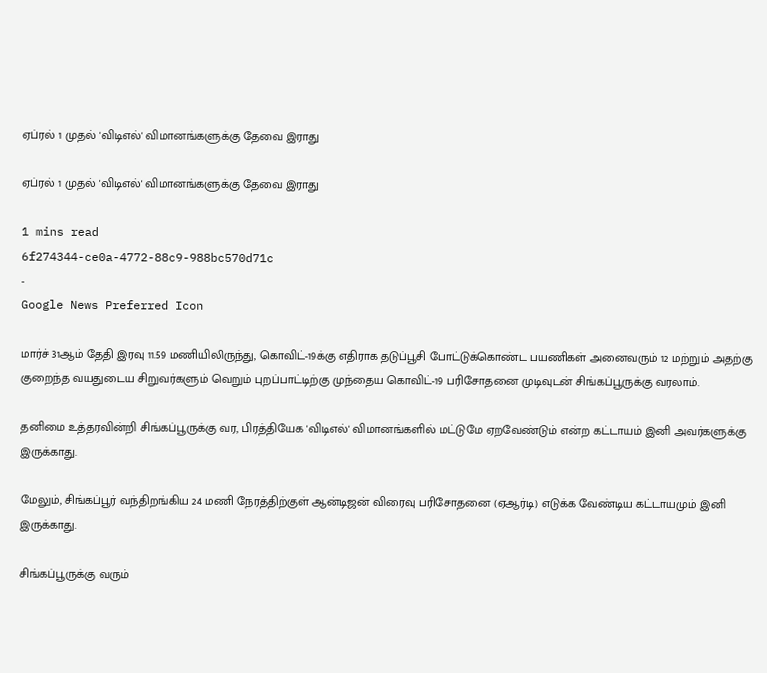ஏப்ரல் 1 முதல் 'விடிஎல்' விமானங்களுக்கு தேவை இராது

ஏப்ரல் 1 முதல் 'விடிஎல்' விமானங்களுக்கு தேவை இராது

1 mins read
6f274344-ce0a-4772-88c9-988bc570d71c
-
Google News Preferred Icon

மார்ச் 31ஆம் தேதி இரவு 11.59 மணியிலிருந்து, கொவிட்-19க்கு எதிராக தடுப்பூசி போட்டுக்கொண்ட பயணிகள் அனைவரும் 12 மற்றும் அதற்கு குறைந்த வயதுடைய சிறுவர்களும் வெறும் புறப்பாட்டிற்கு முந்தைய கொவிட்-19 பரிசோதனை முடிவுடன் சிங்கப்பூருக்கு வரலாம்.

தனிமை உத்தரவின்றி சிங்கப்பூருக்கு வர, பிரத்தியேக 'விடிஎல்' விமானங்களில் மட்டுமே ஏறவேண்டும் என்ற கட்டாயம் இனி அவர்களுக்கு இருக்காது.

மேலும், சிங்கப்பூர் வந்திறங்கிய 24 மணி நேரத்திற்குள் ஆன்டிஜன் விரைவு பரிசோதனை (ஏஆர்டி) எடுக்க வேண்டிய கட்டாயமும் இனி இருக்காது.

சிங்கப்பூருக்கு வரும்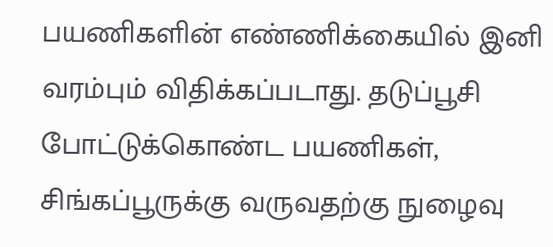பயணிகளின் எண்ணிக்கையில் இனி வரம்பும் விதிக்கப்படாது. தடுப்பூசி போட்டுக்கொண்ட பயணிகள், சிங்கப்பூருக்கு வருவதற்கு நுழைவு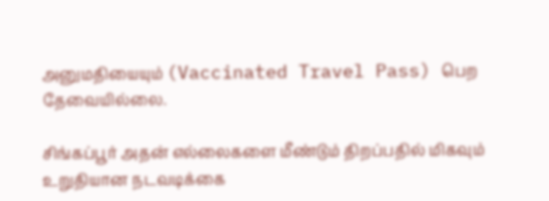அனுமதியையும் (Vaccinated Travel Pass) பெற தேவையில்லை.

சிங்கப்பூர் அதன் எல்லைகளை மீண்டும் திறப்பதில் மிகவும் உறுதியான நடவடிக்கை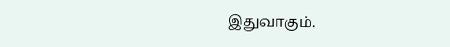இதுவாகும்.